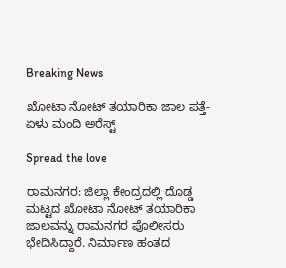Breaking News

ಖೋಟಾ ನೋಟ್ ತಯಾರಿಕಾ ಜಾಲ ಪತ್ತೆ- ಏಳು ಮಂದಿ ಅರೆಸ್ಟ್

Spread the love

ರಾಮನಗರ: ಜಿಲ್ಲಾ ಕೇಂದ್ರದಲ್ಲಿ ದೊಡ್ಡ ಮಟ್ಟದ ಖೋಟಾ ನೋಟ್ ತಯಾರಿಕಾ ಜಾಲವನ್ನು ರಾಮನಗರ ಪೊಲೀಸರು ಭೇದಿಸಿದ್ದಾರೆ. ನಿರ್ಮಾಣ ಹಂತದ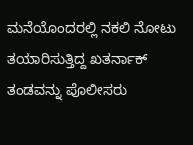ಮನೆಯೊಂದರಲ್ಲಿ ನಕಲಿ ನೋಟು ತಯಾರಿಸುತ್ತಿದ್ದ ಖತರ್ನಾಕ್ ತಂಡವನ್ನು ಪೊಲೀಸರು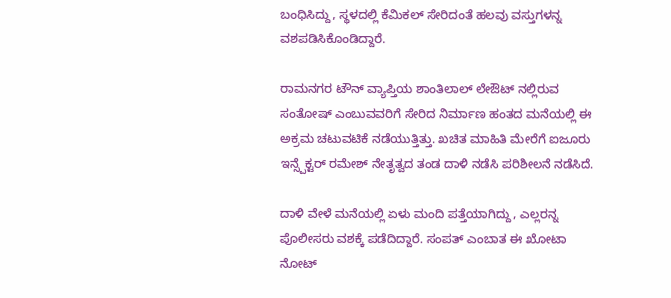ಬಂಧಿಸಿದ್ದು, ಸ್ಥಳದಲ್ಲಿ ಕೆಮಿಕಲ್ ಸೇರಿದಂತೆ ಹಲವು ವಸ್ತುಗಳನ್ನ ವಶಪಡಿಸಿಕೊಂಡಿದ್ದಾರೆ.

ರಾಮನಗರ ಟೌನ್ ವ್ಯಾಪ್ತಿಯ ಶಾಂತಿಲಾಲ್ ಲೇಔಟ್ ನಲ್ಲಿರುವ ಸಂತೋಷ್ ಎಂಬುವವರಿಗೆ ಸೇರಿದ ನಿರ್ಮಾಣ ಹಂತದ ಮನೆಯಲ್ಲಿ ಈ ಅಕ್ರಮ ಚಟುವಟಿಕೆ ನಡೆಯುತ್ತಿತ್ತು. ಖಚಿತ ಮಾಹಿತಿ ಮೇರೆಗೆ ಐಜೂರು ಇನ್ಸ್ಪೆಕ್ಟರ್ ರಮೇಶ್ ನೇತೃತ್ವದ ತಂಡ ದಾಳಿ ನಡೆಸಿ ಪರಿಶೀಲನೆ ನಡೆಸಿದೆ.

ದಾಳಿ ವೇಳೆ ಮನೆಯಲ್ಲಿ ಏಳು ಮಂದಿ ಪತ್ತೆಯಾಗಿದ್ದು, ಎಲ್ಲರನ್ನ ಪೊಲೀಸರು ವಶಕ್ಕೆ ಪಡೆದಿದ್ದಾರೆ. ಸಂಪತ್ ಎಂಬಾತ ಈ ಖೋಟಾ ನೋಟ್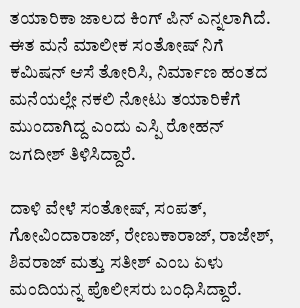ತಯಾರಿಕಾ ಜಾಲದ ಕಿಂಗ್ ಪಿನ್ ಎನ್ನಲಾಗಿದೆ. ಈತ ಮನೆ ಮಾಲೀಕ ಸಂತೋಷ್ ನಿಗೆ ಕಮಿಷನ್ ಆಸೆ ತೋರಿಸಿ, ನಿರ್ಮಾಣ ಹಂತದ ಮನೆಯಲ್ಲೇ ನಕಲಿ ನೋಟು ತಯಾರಿಕೆಗೆ ಮುಂದಾಗಿದ್ದ ಎಂದು ಎಸ್ಪಿ ರೋಹನ್ ಜಗದೀಶ್ ತಿಳಿಸಿದ್ದಾರೆ.

ದಾಳಿ ವೇಳೆ ಸಂತೋಷ್, ಸಂಪತ್, ಗೋವಿಂದಾರಾಜ್, ರೇಣುಕಾರಾಜ್, ರಾಜೇಶ್, ಶಿವರಾಜ್ ಮತ್ತು ಸತೀಶ್ ಎಂಬ ಏಳು ಮಂದಿಯನ್ನ ಪೊಲೀಸರು ಬಂಧಿಸಿದ್ದಾರೆ.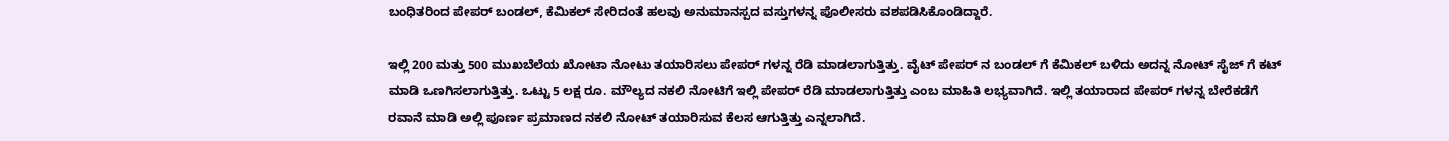ಬಂಧಿತರಿಂದ ಪೇಪರ್ ಬಂಡಲ್, ಕೆಮಿಕಲ್ ಸೇರಿದಂತೆ ಹಲವು ಅನುಮಾನಸ್ಪದ ವಸ್ತುಗಳನ್ನ ಪೊಲೀಸರು ವಶಪಡಿಸಿಕೊಂಡಿದ್ದಾರೆ.

ಇಲ್ಲಿ 200 ಮತ್ತು 500 ಮುಖಬೆಲೆಯ ಖೋಟಾ ನೋಟು ತಯಾರಿಸಲು ಪೇಪರ್ ಗಳನ್ನ ರೆಡಿ ಮಾಡಲಾಗುತ್ತಿತ್ತು. ವೈಟ್ ಪೇಪರ್ ನ ಬಂಡಲ್ ಗೆ ಕೆಮಿಕಲ್ ಬಳಿದು ಅದನ್ನ ನೋಟ್ ಸೈಜ್ ಗೆ ಕಟ್ ಮಾಡಿ ಒಣಗಿಸಲಾಗುತ್ತಿತ್ತು. ಒಟ್ಟು 5 ಲಕ್ಷ ರೂ. ಮೌಲ್ಯದ ನಕಲಿ ನೋಟಿಗೆ ಇಲ್ಲಿ ಪೇಪರ್ ರೆಡಿ ಮಾಡಲಾಗುತ್ತಿತ್ತು ಎಂಬ ಮಾಹಿತಿ ಲಭ್ಯವಾಗಿದೆ. ಇಲ್ಲಿ ತಯಾರಾದ ಪೇಪರ್ ಗಳನ್ನ ಬೇರೆಕಡೆಗೆ ರವಾನೆ ಮಾಡಿ ಅಲ್ಲಿ ಪೂರ್ಣ ಪ್ರಮಾಣದ ನಕಲಿ ನೋಟ್ ತಯಾರಿಸುವ ಕೆಲಸ ಆಗುತ್ತಿತ್ತು ಎನ್ನಲಾಗಿದೆ.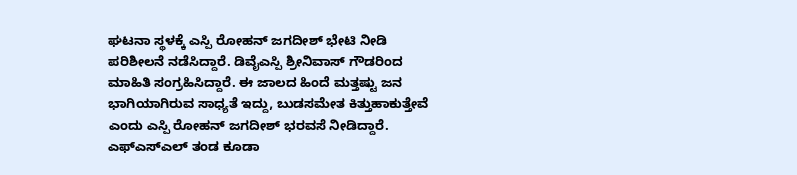ಘಟನಾ ಸ್ಥಳಕ್ಕೆ ಎಸ್ಪಿ ರೋಹನ್ ಜಗದೀಶ್ ಭೇಟಿ ನೀಡಿ ಪರಿಶೀಲನೆ ನಡೆಸಿದ್ದಾರೆ. ಡಿವೈಎಸ್ಪಿ ಶ್ರೀನಿವಾಸ್ ಗೌಡರಿಂದ ಮಾಹಿತಿ ಸಂಗ್ರಹಿಸಿದ್ದಾರೆ. ಈ ಜಾಲದ ಹಿಂದೆ ಮತ್ತಷ್ಟು ಜನ ಭಾಗಿಯಾಗಿರುವ ಸಾಧ್ಯತೆ ಇದ್ದು, ಬುಡಸಮೇತ ಕಿತ್ತುಹಾಕುತ್ತೇವೆ ಎಂದು ಎಸ್ಪಿ ರೋಹನ್ ಜಗದೀಶ್ ಭರವಸೆ ನೀಡಿದ್ದಾರೆ. ಎಫ್‌ಎಸ್‌ಎಲ್ ತಂಡ ಕೂಡಾ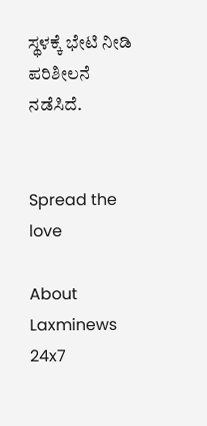ಸ್ಥಳಕ್ಕೆ ಭೇಟಿ ನೀಡಿ ಪರಿಶೀಲನೆ ನಡೆಸಿದೆ.


Spread the love

About Laxminews 24x7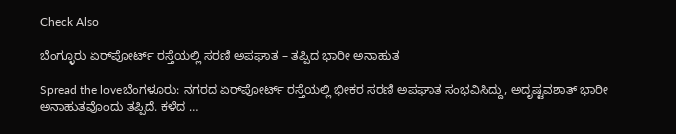Check Also

ಬೆಂಗ್ಳೂರು ಏರ್‌ಪೋರ್ಟ್‌ ರಸ್ತೆಯಲ್ಲಿ ಸರಣಿ ಅಪಘಾತ – ತಪ್ಪಿದ ಭಾರೀ ಅನಾಹುತ

Spread the loveಬೆಂಗಳೂರು: ನಗರದ ಏರ್‌ಪೋರ್ಟ್‌ ರಸ್ತೆಯಲ್ಲಿ ಭೀಕರ ಸರಣಿ ಅಪಘಾತ ಸಂಭವಿಸಿದ್ದು, ಅದೃಷ್ಟವಶಾತ್‌ ಭಾರೀ ಅನಾಹುತವೊಂದು ತಪ್ಪಿದೆ. ಕಳೆದ …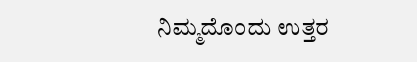ನಿಮ್ಮದೊಂದು ಉತ್ತರ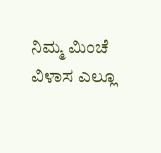ನಿಮ್ಮ ಮಿಂಚೆ ವಿಳಾಸ ಎಲ್ಲೂ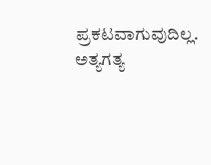ಪ್ರಕಟವಾಗುವುದಿಲ್ಲ. ಅತ್ಯಗತ್ಯ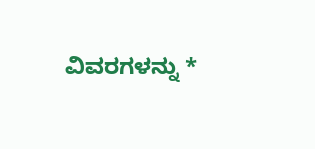ವಿವರಗಳನ್ನು *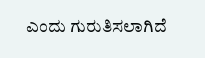ಎಂದು ಗುರುತಿಸಲಾಗಿದೆ